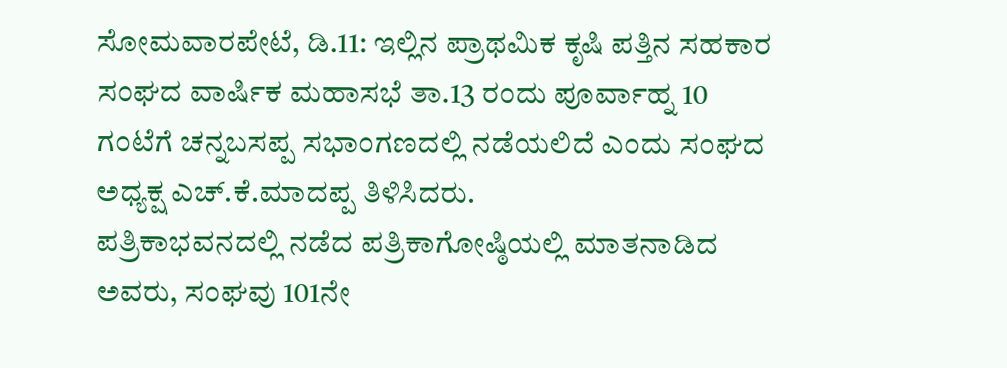ಸೋಮವಾರಪೇಟೆ, ಡಿ.11: ಇಲ್ಲಿನ ಪ್ರಾಥಮಿಕ ಕೃಷಿ ಪತ್ತಿನ ಸಹಕಾರ ಸಂಘದ ವಾರ್ಷಿಕ ಮಹಾಸಭೆ ತಾ.13 ರಂದು ಪೂರ್ವಾಹ್ನ 10 ಗಂಟೆಗೆ ಚನ್ನಬಸಪ್ಪ ಸಭಾಂಗಣದಲ್ಲಿ ನಡೆಯಲಿದೆ ಎಂದು ಸಂಘದ ಅಧ್ಯಕ್ಷ ಎಚ್.ಕೆ.ಮಾದಪ್ಪ ತಿಳಿಸಿದರು.
ಪತ್ರಿಕಾಭವನದಲ್ಲಿ ನಡೆದ ಪತ್ರಿಕಾಗೋಷ್ಠಿಯಲ್ಲಿ ಮಾತನಾಡಿದ ಅವರು, ಸಂಘವು 101ನೇ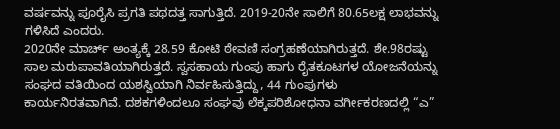ವರ್ಷವನ್ನು ಪೂರೈಸಿ ಪ್ರಗತಿ ಪಥದತ್ತ ಸಾಗುತ್ತಿದೆ. 2019-20ನೇ ಸಾಲಿಗೆ 80.65ಲಕ್ಷ ಲಾಭವನ್ನು ಗಳಿಸಿದೆ ಎಂದರು.
2020ನೇ ಮಾರ್ಚ್ ಅಂತ್ಯಕ್ಕೆ 28.59 ಕೋಟಿ ಠೇವಣಿ ಸಂಗ್ರಹಣೆಯಾಗಿರುತ್ತದೆ. ಶೇ.98ರಷ್ಟು ಸಾಲ ಮರುಪಾವತಿಯಾಗಿರುತ್ತದೆ. ಸ್ವಸಹಾಯ ಗುಂಪು ಹಾಗು ರೈತಕೂಟಗಳ ಯೋಜನೆಯನ್ನು ಸಂಘದ ವತಿಯಿಂದ ಯಶಸ್ವಿಯಾಗಿ ನಿರ್ವಹಿಸುತ್ತಿದ್ದು, 44 ಗುಂಪುಗಳು ಕಾರ್ಯನಿರತವಾಗಿವೆ. ದಶಕಗಳಿಂದಲೂ ಸಂಘವು ಲೆಕ್ಕಪರಿಶೋಧನಾ ವರ್ಗೀಕರಣದಲ್ಲಿ “ಎ”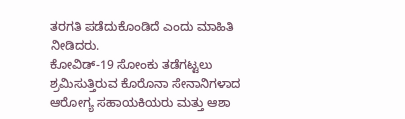ತರಗತಿ ಪಡೆದುಕೊಂಡಿದೆ ಎಂದು ಮಾಹಿತಿ ನೀಡಿದರು.
ಕೋವಿಡ್-19 ಸೋಂಕು ತಡೆಗಟ್ಟಲು ಶ್ರಮಿಸುತ್ತಿರುವ ಕೊರೊನಾ ಸೇನಾನಿಗಳಾದ ಆರೋಗ್ಯ ಸಹಾಯಕಿಯರು ಮತ್ತು ಆಶಾ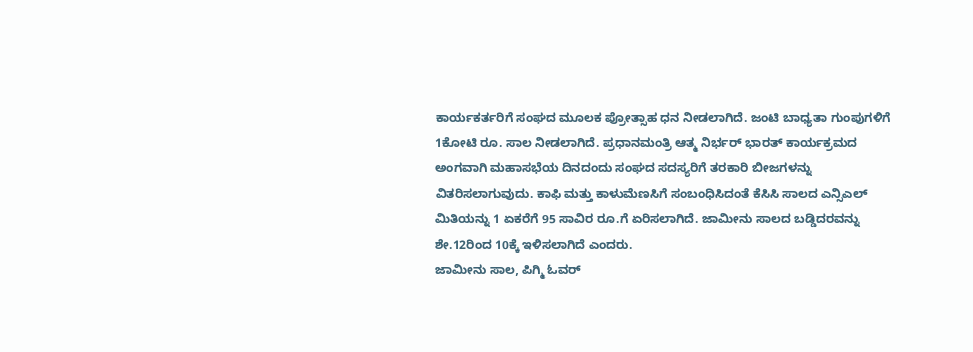ಕಾರ್ಯಕರ್ತರಿಗೆ ಸಂಘದ ಮೂಲಕ ಪ್ರೋತ್ಸಾಹ ಧನ ನೀಡಲಾಗಿದೆ. ಜಂಟಿ ಬಾಧ್ಯತಾ ಗುಂಪುಗಳಿಗೆ 1ಕೋಟಿ ರೂ. ಸಾಲ ನೀಡಲಾಗಿದೆ. ಪ್ರಧಾನಮಂತ್ರಿ ಆತ್ಮ ನಿರ್ಭರ್ ಭಾರತ್ ಕಾರ್ಯಕ್ರಮದ ಅಂಗವಾಗಿ ಮಹಾಸಭೆಯ ದಿನದಂದು ಸಂಘದ ಸದಸ್ಯರಿಗೆ ತರಕಾರಿ ಬೀಜಗಳನ್ನು ವಿತರಿಸಲಾಗುವುದು. ಕಾಫಿ ಮತ್ತು ಕಾಳುಮೆಣಸಿಗೆ ಸಂಬಂಧಿಸಿದಂತೆ ಕೆಸಿಸಿ ಸಾಲದ ಎನ್ಸಿಎಲ್ ಮಿತಿಯನ್ನು 1 ಏಕರೆಗೆ 95 ಸಾವಿರ ರೂ.ಗೆ ಏರಿಸಲಾಗಿದೆ. ಜಾಮೀನು ಸಾಲದ ಬಡ್ಡಿದರವನ್ನು ಶೇ.12ರಿಂದ 10ಕ್ಕೆ ಇಳಿಸಲಾಗಿದೆ ಎಂದರು.
ಜಾಮೀನು ಸಾಲ, ಪಿಗ್ಮಿ ಓವರ್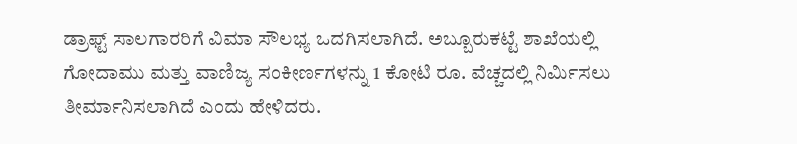ಡ್ರಾಫ್ಟ್ ಸಾಲಗಾರರಿಗೆ ವಿಮಾ ಸೌಲಭ್ಯ ಒದಗಿಸಲಾಗಿದೆ. ಅಬ್ಬೂರುಕಟ್ಟೆ ಶಾಖೆಯಲ್ಲಿ ಗೋದಾಮು ಮತ್ತು ವಾಣಿಜ್ಯ ಸಂಕೀರ್ಣಗಳನ್ನು 1 ಕೋಟಿ ರೂ. ವೆಚ್ಚದಲ್ಲಿ ನಿರ್ಮಿಸಲು ತೀರ್ಮಾನಿಸಲಾಗಿದೆ ಎಂದು ಹೇಳಿದರು.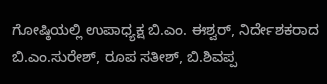ಗೋಷ್ಠಿಯಲ್ಲಿ ಉಪಾಧ್ಯಕ್ಷ ಬಿ.ಎಂ. ಈಶ್ವರ್, ನಿರ್ದೇಶಕರಾದ ಬಿ.ಎಂ.ಸುರೇಶ್, ರೂಪ ಸತೀಶ್, ಬಿ.ಶಿವಪ್ಪ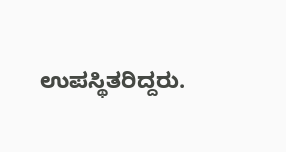ಉಪಸ್ಥಿತರಿದ್ದರು.